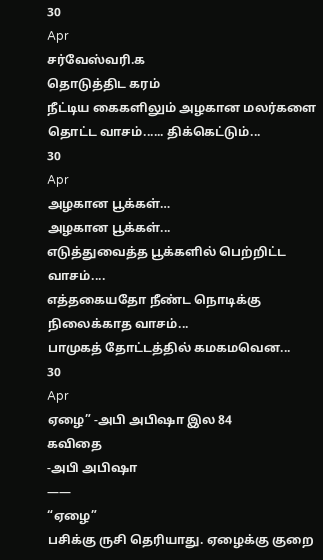30
Apr
சர்வேஸ்வரி.க
தொடுத்திட கரம்
நீட்டிய கைகளிலும் அழகான மலர்களை தொட்ட வாசம்...... திக்கெட்டும்...
30
Apr
அழகான பூக்கள்…
அழகான பூக்கள்...
எடுத்துவைத்த பூக்களில் பெற்றிட்ட வாசம்....
எத்தகையதோ நீண்ட நொடிக்கு
நிலைக்காத வாசம்...
பாமுகத் தோட்டத்தில் கமகமவென...
30
Apr
ஏழை” -அபி அபிஷா இல 84
கவிதை
-அபி அபிஷா
——
“ஏழை”
பசிக்கு ருசி தெரியாது. ஏழைக்கு குறை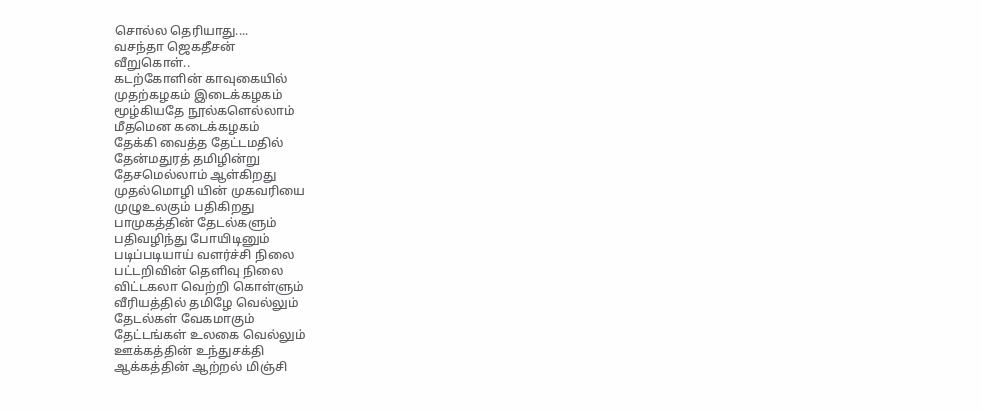சொல்ல தெரியாது....
வசந்தா ஜெகதீசன்
வீறுகொள்..
கடற்கோளின் காவுகையில்
முதற்கழகம் இடைக்கழகம்
மூழ்கியதே நூல்களெல்லாம்
மீதமென கடைக்கழகம்
தேக்கி வைத்த தேட்டமதில்
தேன்மதுரத் தமிழின்று
தேசமெல்லாம் ஆள்கிறது
முதல்மொழி யின் முகவரியை
முழுஉலகும் பதிகிறது
பாமுகத்தின் தேடல்களும்
பதிவழிந்து போயிடினும்
படிப்படியாய் வளர்ச்சி நிலை
பட்டறிவின் தெளிவு நிலை
விட்டகலா வெற்றி கொள்ளும்
வீரியத்தில் தமிழே வெல்லும்
தேடல்கள் வேகமாகும்
தேட்டங்கள் உலகை வெல்லும்
ஊக்கத்தின் உந்துசக்தி
ஆக்கத்தின் ஆற்றல் மிஞ்சி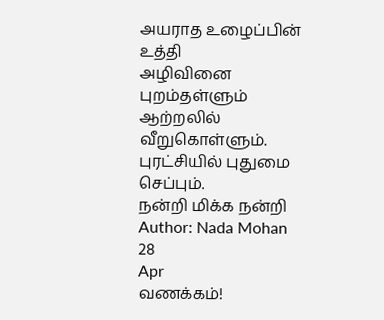அயராத உழைப்பின் உத்தி
அழிவினை புறம்தள்ளும்
ஆற்றலில் வீறுகொள்ளும்.
புரட்சியில் புதுமை செப்பும்.
நன்றி மிக்க நன்றி
Author: Nada Mohan
28
Apr
வணக்கம்!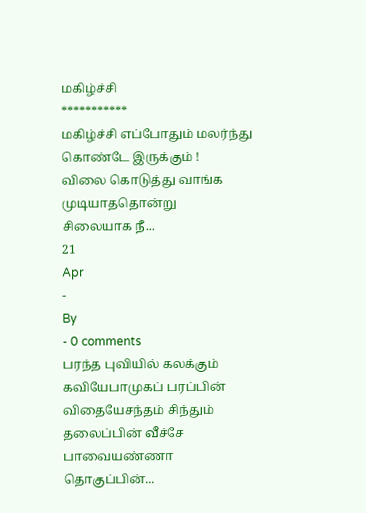மகிழ்ச்சி
***********
மகிழ்ச்சி எப்போதும் மலர்ந்து கொண்டே இருக்கும் !
விலை கொடுத்து வாங்க முடியாததொன்று
சிலையாக நீ...
21
Apr
-
By
- 0 comments
பரந்த புவியில் கலக்கும் கவியேபாமுகப் பரப்பின் விதையேசந்தம் சிந்தும் தலைப்பின் வீச்சே
பாவையண்ணா தொகுப்பின்...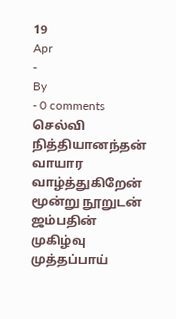19
Apr
-
By
- 0 comments
செல்வி நித்தியானந்தன்
வாயார வாழ்த்துகிறேன்
மூன்று நூறுடன்
ஜம்பதின் முகிழ்வு
முத்தப்பாய்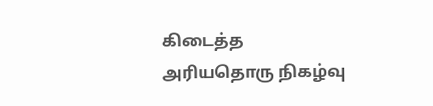கிடைத்த
அரியதொரு நிகழ்வு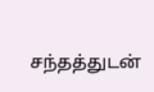சந்தத்துடன்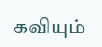கவியும்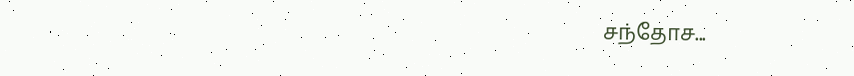சந்தோச...